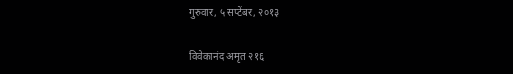गुरुवार, ५ सप्टेंबर, २०१३

विवेकानंद अमृत २१६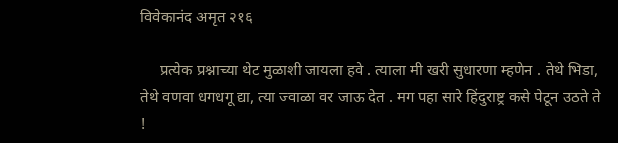विवेकानंद अमृत २१६

     प्रत्येक प्रश्नाच्या थेट मुळाशी जायला हवे . त्याला मी खरी सुधारणा म्हणेन . तेथे भिडा, तेथे वणवा धगधगू द्या, त्या ज्वाळा वर जाऊ देत . मग पहा सारे हिंदुराष्ट्र कसे पेटून उठते ते !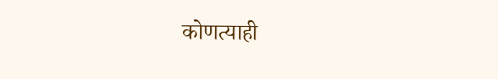कोणत्याही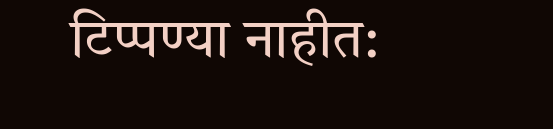टिप्पण्‍या नाहीत: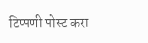टिप्पणी पोस्ट करा